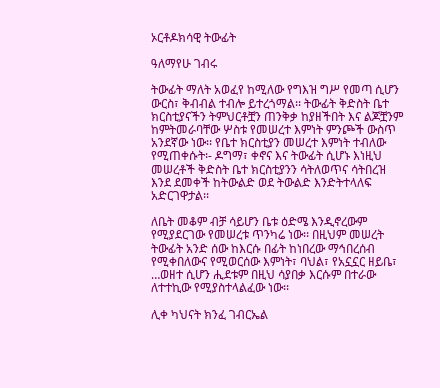ኦርቶዶክሳዊ ትውፊት

ዓለማየሁ ገብሩ

ትውፊት ማለት አወፈየ ከሚለው የግእዝ ግሥ የመጣ ሲሆን ውርስ፣ ቅብብል ተብሎ ይተረጎማል፡፡ ትውፊት ቅድስት ቤተ ክርስቲያናችን ትምህርቶቿን ጠንቅቃ ከያዘችበት እና ልጆቿንም ከምትመራባቸው ሦስቱ የመሠረተ እምነት ምንጮች ውስጥ አንደኛው ነው፡፡ የቤተ ክርስቲያን መሠረተ እምነት ተብለው የሚጠቀሱት፡- ዶግማ፣ ቀኖና እና ትውፊት ሲሆኑ እነዚህ መሠረቶች ቅድስት ቤተ ክርስቲያንን ሳትለወጥና ሳትበረዝ እንደ ደመቀች ከትውልድ ወደ ትውልድ እንድትተላለፍ አድርገዋታል፡፡

ለቤት መቆም ብቻ ሳይሆን ቤቱ ዕድሜ እንዲኖረውም የሚያደርገው የመሠረቱ ጥንካሬ ነው፡፡ በዚህም መሠረት ትውፊት አንድ ሰው ከእርሱ በፊት ከነበረው ማኅበረሰብ የሚቀበለውና የሚወርሰው እምነት፣ ባህል፣ የአኗኗር ዘይቤ፣ …ወዘተ ሲሆን ሒደቱም በዚህ ሳያበቃ እርሱም በተራው ለተተኪው የሚያስተላልፈው ነው፡፡

ሊቀ ካህናት ክንፈ ገብርኤል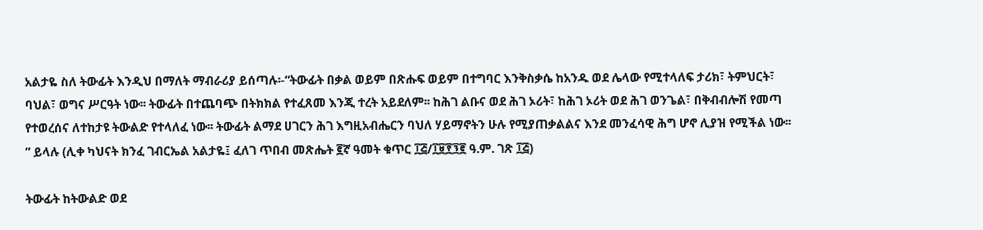አልታዬ ስለ ትውፊት እንዲህ በማለት ማብራሪያ ይሰጣሉ፡-“ትውፊት በቃል ወይም በጽሑፍ ወይም በተግባር እንቅስቃሴ ከአንዱ ወደ ሌላው የሚተላለፍ ታሪክ፣ ትምህርት፣ ባህል፣ ወግና ሥርዓት ነው፡፡ ትውፊት በተጨባጭ በትክክል የተፈጸመ እንጂ ተረት አይደለም፡፡ ከሕገ ልቡና ወደ ሕገ ኦሪት፣ ከሕገ ኦሪት ወደ ሕገ ወንጌል፣ በቅብብሎሽ የመጣ የተወረሰና ለተከታዩ ትውልድ የተላለፈ ነው፡፡ ትውፊት ልማደ ሀገርን ሕገ እግዚአብሔርን ባህለ ሃይማኖትን ሁሉ የሚያጠቃልልና እንደ መንፈሳዊ ሕግ ሆኖ ሊያዝ የሚችል ነው፡፡” ይላሉ (ሊቀ ካህናት ክንፈ ገብርኤል አልታዬ፤ ፈለገ ጥበብ መጽሔት ፪ኛ ዓመት ቁጥር ፲፭/፲፱፻፺፪ ዓ.ም. ገጽ ፲፭)

ትውፊት ከትውልድ ወደ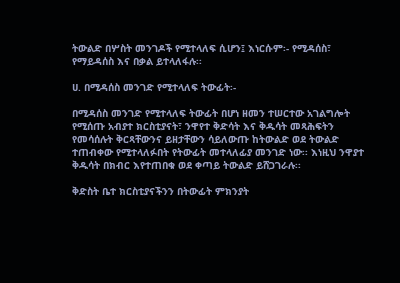ትውልድ በሦስት መንገዶች የሚተላለፍ ሲሆን፤ እነርሱም፡- የሚዳሰስ፣ የማይዳሰስ እና በቃል ይተላለፋሉ፡፡

ሀ. በሚዳሰስ መንገድ የሚተላለፍ ትውፊት፡-

በሚዳሰስ መንገድ የሚተላለፍ ትውፊት በሆነ ዘመን ተሠርተው አገልግሎት የሚሰጡ አብያተ ክርስቲያናት፣ ንዋየተ ቅድሳት እና ቅዱሳት መጻሕፍትን የመሳሰሉት ቅርጻቸውንና ይዘታቸውን ሳይለውጡ ከትውልድ ወደ ትውልድ ተጠብቀው የሚተላለፉበት የትውፊት መተላለፊያ መንገድ ነው፡፡ እነዚህ ንዋያተ ቅዱሳት በክብር እየተጠበቁ ወደ ቀጣይ ትውልድ ይሸጋገራሉ፡፡

ቅድስት ቤተ ክርስቲያናችንን በትውፊት ምክንያት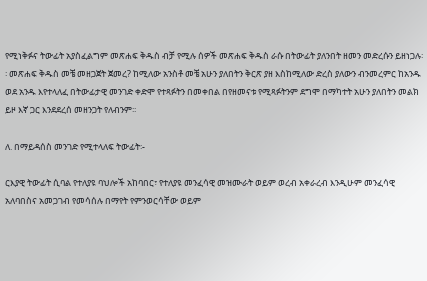የሚነቅፉና ትውፊት አያስፈልግም መጽሐፍ ቅዱስ ብቻ የሚሉ ሰዎች መጽሐፍ ቅዱስ ራሱ በትውፊት ያለንበት ዘመን መድረሱን ይዘነጋሉ፡፡ መጽሐፍ ቅዱስ መቼ መዘጋጀት ጀመረ? ከሚለው አንስቶ መቼ አሁን ያለበትን ቅርጽ ያዘ እስከሚለው ድረስ ያለውን ብንመረምር ከአንዱ ወደ አንዱ እየተላለፈ በትውፊታዊ መንገድ ቀድሞ የተጻፉትን በመቀበል በየዘመናቱ የሚጻፉትንም ደግሞ በማካተት አሁን ያለበትን መልክ ይዞ እኛ ጋር እንደደረሰ መዘንጋት የለብንም፡፡

ለ. በማይዳሰስ መንገድ የሚተላለፍ ትውፊት፡-

ርእያዊ ትውፊት ሲባል የተለያዩ ባህሎች አከባበር፣ የተለያዩ መንፈሳዊ መዝሙራት ወይም ወረብ አቀራረብ እንዲሁም መንፈሳዊ አለባበስና አመጋገብ የመሳሰሉ በማየት የምንወርሳቸው ወይም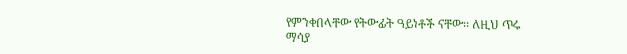የምንቀበላቸው የትውፊት ዓይነቶች ናቸው፡፡ ለዚህ ጥሩ ማሳያ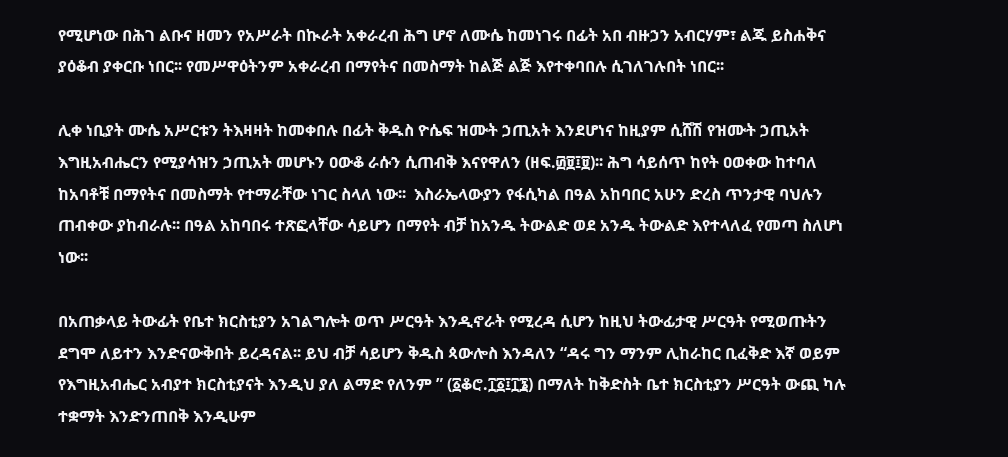የሚሆነው በሕገ ልቡና ዘመን የአሥራት በኲራት አቀራረብ ሕግ ሆኖ ለሙሴ ከመነገሩ በፊት አበ ብዙኃን አብርሃም፣ ልጁ ይስሐቅና ያዕቆብ ያቀርቡ ነበር፡፡ የመሥዋዕትንም አቀራረብ በማየትና በመስማት ከልጅ ልጅ እየተቀባበሉ ሲገለገሉበት ነበር፡፡

ሊቀ ነቢያት ሙሴ አሥርቱን ትእዛዛት ከመቀበሉ በፊት ቅዱስ ዮሴፍ ዝሙት ኃጢአት እንደሆነና ከዚያም ሲሸሽ የዝሙት ኃጢአት እግዚአብሔርን የሚያሳዝን ኃጢአት መሆኑን ዐውቆ ራሱን ሲጠብቅ እናየዋለን (ዘፍ.፴፱፤፱)፡፡ ሕግ ሳይሰጥ ከየት ዐወቀው ከተባለ ከአባቶቹ በማየትና በመስማት የተማራቸው ነገር ስላለ ነው፡፡  እስራኤላውያን የፋሲካል በዓል አከባበር አሁን ድረስ ጥንታዊ ባህሉን ጠብቀው ያከብራሉ፡፡ በዓል አከባበሩ ተጽፎላቸው ሳይሆን በማየት ብቻ ከአንዱ ትውልድ ወደ አንዱ ትውልድ እየተላለፈ የመጣ ስለሆነ ነው፡፡

በአጠቃላይ ትውፊት የቤተ ክርስቲያን አገልግሎት ወጥ ሥርዓት እንዲኖራት የሚረዳ ሲሆን ከዚህ ትውፊታዊ ሥርዓት የሚወጡትን ደግሞ ለይተን እንድናውቅበት ይረዳናል፡፡ ይህ ብቻ ሳይሆን ቅዱስ ጳውሎስ እንዳለን “ዳሩ ግን ማንም ሊከራከር ቢፈቅድ እኛ ወይም የእግዚአብሔር አብያተ ክርስቲያናት እንዲህ ያለ ልማድ የለንም ” (፩ቆሮ.፲፩፤፲፮) በማለት ከቅድስት ቤተ ክርስቲያን ሥርዓት ውጪ ካሉ ተቋማት እንድንጠበቅ እንዲሁም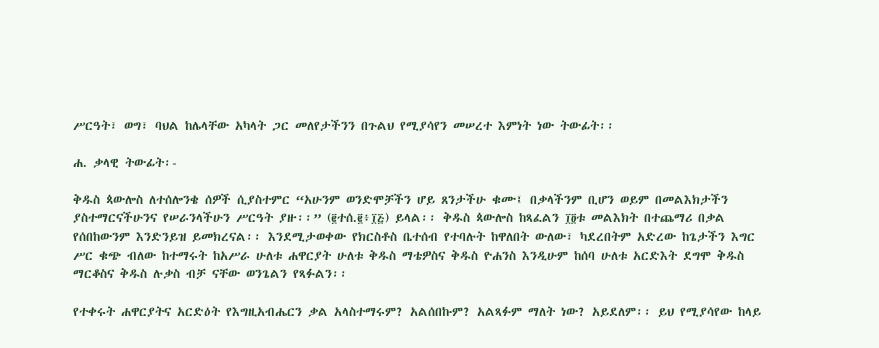ሥርዓት፣ ወግ፣ ባህል ከሌላቸው አካላት ጋር መለየታችንን በጉልህ የሚያሳየን መሠረተ እምነት ነው ትውፊት፡፡

ሐ. ቃላዊ ትውፊት፡-

ቅዱስ ጳውሎስ ለተሰሎንቄ ሰዎች ሲያስተምር “አሁንም ወንድሞቻችን ሆይ ጸንታችሁ ቁሙ፤ በቃላችንም ቢሆን ወይም በመልእክታችን ያስተማርናችሁንና የሠራንላችሁን ሥርዓት ያዙ፡፡” (፪ተሰ.፪፥፲፭) ይላል፡፡ ቅዱስ ጳውሎስ ከጻፈልን ፲፬ቱ መልእክት በተጨማሪ በቃል የሰበከውንም እንድንይዝ ይመክረናል፡፡ እንደሚታወቀው የክርስቶስ ቤተሰብ የተባሉት ከዋለበት ውለው፣ ካደረበትም አድረው ከጌታችን እግር ሥር ቁጭ ብለው ከተማሩት ከአሥራ ሁለቱ ሐዋርያት ሁለቱ ቅዱስ ማቴዎስና ቅዱስ ዮሐንስ እንዲሁም ከሰባ ሁለቱ አርድእት ደግሞ ቅዱስ ማርቆስና ቅዱስ ሉቃስ ብቻ ናቸው ወንጌልን የጻፉልን፡፡

የተቀሩት ሐዋርያትና አርድዕት የእግዚአብሔርን ቃል አላስተማሩም? አልሰበኩም? አልጻፉም ማለት ነው? አይደለም፡፡ ይህ የሚያሳየው ከላይ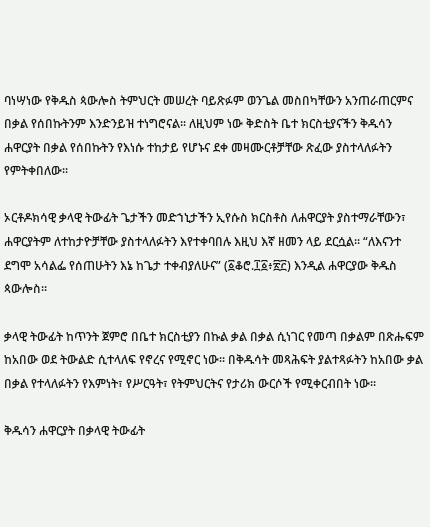ባነሣነው የቅዱስ ጳውሎስ ትምህርት መሠረት ባይጽፉም ወንጌል መስበካቸውን አንጠራጠርምና በቃል የሰበኩትንም እንድንይዝ ተነግሮናል፡፡ ለዚህም ነው ቅድስት ቤተ ክርስቲያናችን ቅዱሳን ሐዋርያት በቃል የሰበኩትን የእነሱ ተከታይ የሆኑና ደቀ መዛሙርቶቻቸው ጽፈው ያስተላለፉትን የምትቀበለው፡፡

ኦርቶዶክሳዊ ቃላዊ ትውፊት ጌታችን መድኀኒታችን ኢየሱስ ክርስቶስ ለሐዋርያት ያስተማራቸውን፣ ሐዋርያትም ለተከታዮቻቸው ያስተላለፉትን እየተቀባበሉ እዚህ እኛ ዘመን ላይ ደርሷል፡፡ “ለእናንተ ደግሞ አሳልፌ የሰጠሁትን እኔ ከጌታ ተቀብያለሁና” (፩ቆሮ.፲፩፥፳፫) እንዲል ሐዋርያው ቅዱስ ጳውሎስ፡፡

ቃላዊ ትውፊት ከጥንት ጀምሮ በቤተ ክርስቲያን በኩል ቃል በቃል ሲነገር የመጣ በቃልም በጽሑፍም ከአበው ወደ ትውልድ ሲተላለፍ የኖረና የሚኖር ነው፡፡ በቅዱሳት መጻሕፍት ያልተጻፉትን ከአበው ቃል በቃል የተላለፉትን የእምነት፣ የሥርዓት፣ የትምህርትና የታሪክ ውርሶች የሚቀርብበት ነው፡፡

ቅዱሳን ሐዋርያት በቃላዊ ትውፊት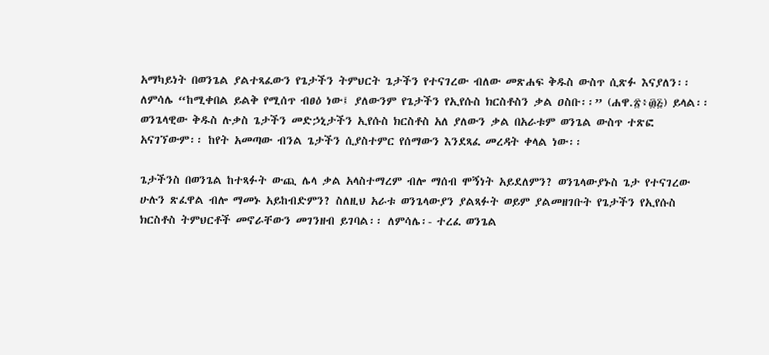አማካይነት በወንጌል ያልተጻፈውን የጌታችን ትምህርት ጌታችን የተናገረው ብለው መጽሐፍ ቅዱስ ውስጥ ሲጽፉ እናያለን፡፡ ለምሳሌ “ከሚቀበል ይልቅ የሚሰጥ ብፀዕ ነው፤ ያለውንም የጌታችን የኢየሱስ ክርስቶስን ቃል ዐስቡ፡፡” (ሐዋ.፳፥፴፭) ይላል፡፡ ወንጌላዊው ቅዱስ ሉቃስ ጌታችን መድኃኒታችን ኢየሱስ ክርስቶስ አለ ያለውን ቃል በአራቱም ወንጌል ውስጥ ተጽፎ አናገኘውም፡፡ ከየት አመጣው ብንል ጌታችን ሲያስተምር የሰማውን እንደጻፈ መረዳት ቀላል ነው፡፡

ጌታችንስ በወንጌል ከተጻፉት ውጪ ሌላ ቃል አላስተማረም ብሎ ማሰብ ሞኝነት አይደለምን? ወንጌላውያኑስ ጌታ የተናገረው ሁሉን ጽፈዋል ብሎ ማመኑ አይከብድምን? ስለዚህ አራቱ ወንጌላውያን ያልጻፉት ወይም ያልመዘገቡት የጌታችን የኢየሱስ ክርስቶስ ትምህርቶች መኖራቸውን መገንዘብ ይገባል፡፡ ለምሳሌ፡- ተረፈ ወንጌል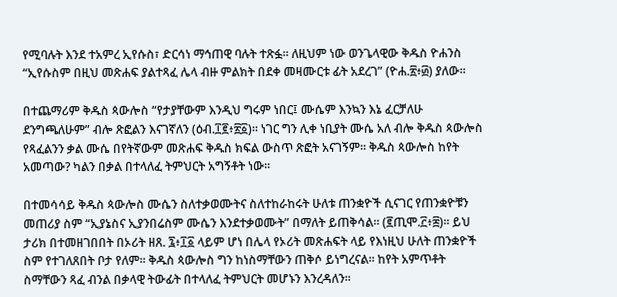የሚባሉት እንደ ተአምረ ኢየሱስ፣ ድርሳነ ማኅጠዊ ባሉት ተጽፏ፡፡ ለዚህም ነው ወንጌላዊው ቅዱስ ዮሐንስ “ኢየሱስም በዚህ መጽሐፍ ያልተጻፈ ሌላ ብዙ ምልክት በደቀ መዛሙርቱ ፊት አደረገ” (ዮሐ.፳፥፴) ያለው፡፡

በተጨማሪም ቅዱስ ጳውሎስ “የታያቸውም እንዲህ ግሩም ነበር፤ ሙሴም እንኳን እኔ ፈርቻለሁ ደንግጫለሁም” ብሎ ጽፎልን እናገኛለን (ዕብ.፲፪፥፳፩)፡፡ ነገር ግን ሊቀ ነቢያት ሙሴ አለ ብሎ ቅዱስ ጳውሎስ የጻፈልንን ቃል ሙሴ በየትኛውም መጽሐፍ ቅዱስ ክፍል ውስጥ ጽፎት አናገኝም፡፡ ቅዱስ ጳውሎስ ከየት አመጣው? ካልን በቃል በተላለፈ ትምህርት አግኝቶት ነው፡፡

በተመሳሳይ ቅዱስ ጳውሎስ ሙሴን ስለተቃወሙትና ስለተከራከሩት ሁለቱ ጠንቋዮች ሲናገር የጠንቋዮቹን መጠሪያ ስም “ኢያኔስና ኢያንበሬስም ሙሴን እንደተቃወሙት” በማለት ይጠቅሳል፡፡ (፪ጢሞ.፫፥፰)፡፡ ይህ ታሪክ በተመዘገበበት በኦሪት ዘጸ. ፯፥፲፩ ላይም ሆነ በሌላ የኦሪት መጽሐፍት ላይ የእነዚህ ሁለት ጠንቋዮች ስም የተገለጸበት ቦታ የለም፡፡ ቅዱስ ጳውሎስ ግን ከነስማቸውን ጠቅሶ ይነግረናል፡፡ ከየት አምጥቶት ስማቸውን ጻፈ ብንል በቃላዊ ትውፊት በተላለፈ ትምህርት መሆኑን እንረዳለን፡፡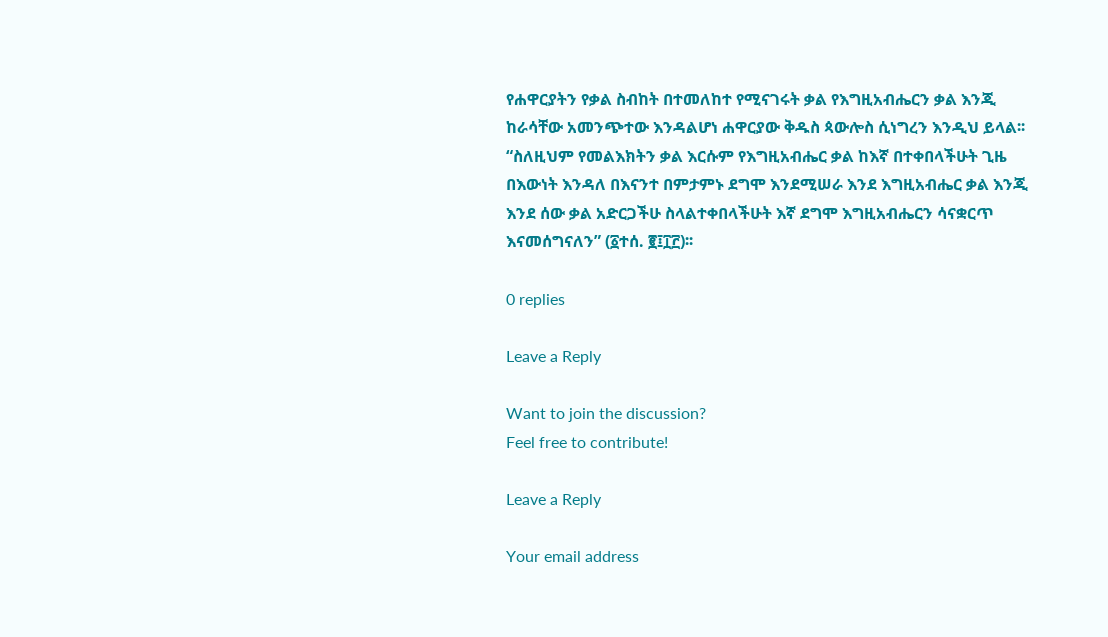የሐዋርያትን የቃል ስብከት በተመለከተ የሚናገሩት ቃል የእግዚአብሔርን ቃል እንጂ ከራሳቸው አመንጭተው እንዳልሆነ ሐዋርያው ቅዱስ ጳውሎስ ሲነግረን እንዲህ ይላል፡፡ “ስለዚህም የመልእክትን ቃል እርሱም የእግዚአብሔር ቃል ከእኛ በተቀበላችሁት ጊዜ በእውነት እንዳለ በእናንተ በምታምኑ ደግሞ እንደሚሠራ እንደ እግዚአብሔር ቃል እንጂ እንደ ሰው ቃል አድርጋችሁ ስላልተቀበላችሁት እኛ ደግሞ እግዚአብሔርን ሳናቋርጥ እናመሰግናለን” (፩ተሰ. ፪፤፲፫)፡፡

0 replies

Leave a Reply

Want to join the discussion?
Feel free to contribute!

Leave a Reply

Your email address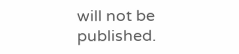will not be published.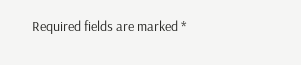Required fields are marked *